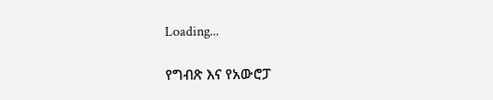Loading...

የግብጽ እና የአውሮፓ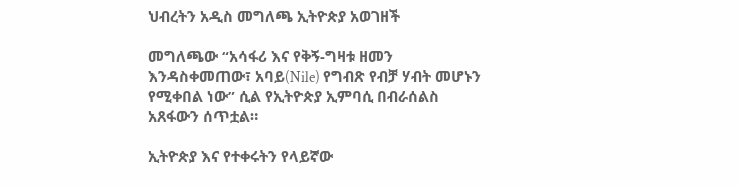ህብረትን አዲስ መግለጫ ኢትዮጵያ አወገዘች

መግለጫው “አሳፋሪ እና የቅኝ-ግዛቱ ዘመን እንዳስቀመጠው፣ አባይ(Nile) የግብጽ የብቻ ሃብት መሆኑን የሚቀበል ነው” ሲል የኢትዮጵያ ኢምባሲ በብራሰልስ አጸፋውን ሰጥቷል።

ኢትዮጵያ እና የተቀሩትን የላይኛው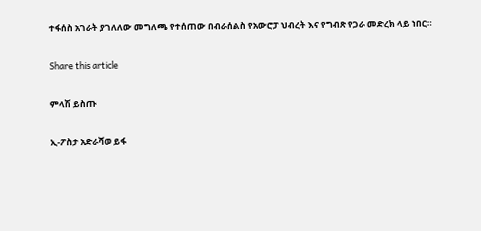ተፋሰስ አገራት ያገለለው መግለጫ የተሰጠው በብራሰልስ የአውሮፓ ህብረት እና የግብጽ የጋራ መድረክ ላይ ነበር።

Share this article

ምላሽ ይስጡ

ኢ-ፖስታ አድራሻወ ይፋ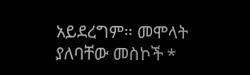አይደረግም። መሞላት ያለባቸው መስኮች *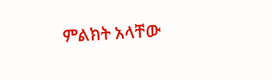ምልክት አላቸው